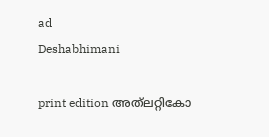ad
Deshabhimani

print edition അത്‌ലറ്റികോ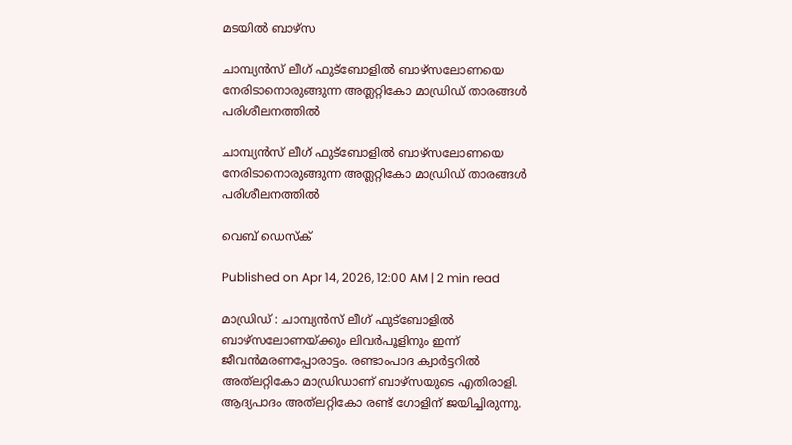മടയിൽ ബാഴ്‌സ

ചാമ്പ്യൻസ് ലീഗ് ഫുട്ബോളിൽ ബാഴ്സലോണയെ നേരിടാനൊരുങ്ങുന്ന അത്ലറ്റികോ മാഡ്രിഡ് താരങ്ങൾ പരിശീലനത്തിൽ

ചാമ്പ്യൻസ് ലീഗ് ഫുട്ബോളിൽ ബാഴ്സലോണയെ നേരിടാനൊരുങ്ങുന്ന അത്ലറ്റികോ മാഡ്രിഡ് താരങ്ങൾ പരിശീലനത്തിൽ

വെബ് ഡെസ്ക്

Published on Apr 14, 2026, 12:00 AM | 2 min read

മാഡ്രിഡ്‌ : ചാമ്പ്യൻസ്‌ ലീഗ്‌ ഫുട്‌ബോളിൽ ബാഴ്‌സലോണയ്‌ക്കും ലിവർപൂളിനും ഇന്ന്‌ ജീവൻമരണപ്പോരാട്ടം. രണ്ടാംപാദ ക്വാർട്ടറിൽ അത്‌ലറ്റികോ മാഡ്രിഡാണ്‌ ബാഴ്‌സയുടെ എതിരാളി. ആദ്യപാദം അത്‌ലറ്റികോ രണ്ട്‌ ഗോളിന്‌ ജയിച്ചിരുന്നു.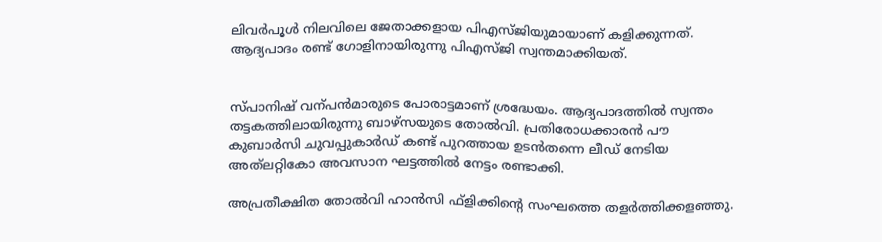ലിവർപൂൾ നിലവിലെ ജേതാക്കളായ പിഎസ്‌ജിയുമായാണ്‌ കളിക്കുന്നത്‌. ആദ്യപാദം രണ്ട്‌ ഗോളിനായിരുന്നു പിഎസ്‌ജി സ്വന്തമാക്കിയത്‌.


സ്‌പാനിഷ്‌ വന്പൻമാരുടെ പോരാട്ടമാണ്‌ ശ്രദ്ധേയം. ആദ്യപാദത്തിൽ സ്വന്തം തട്ടകത്തിലായിരുന്നു ബാഴ്‌സയുടെ തോൽവി. പ്രതിരോധക്കാരൻ പ‍ൗ കുബാർസി ചുവപ്പുകാർഡ്‌ കണ്ട്‌ പുറത്തായ ഉടൻതന്നെ ലീഡ്‌ നേടിയ അത്‌ലറ്റികോ അവസാന ഘട്ടത്തിൽ നേട്ടം രണ്ടാക്കി.

അപ്രതീക്ഷിത തോൽവി ഹാൻസി ഫ്‌ളിക്കിന്റെ സംഘത്തെ തളർത്തിക്കളഞ്ഞു.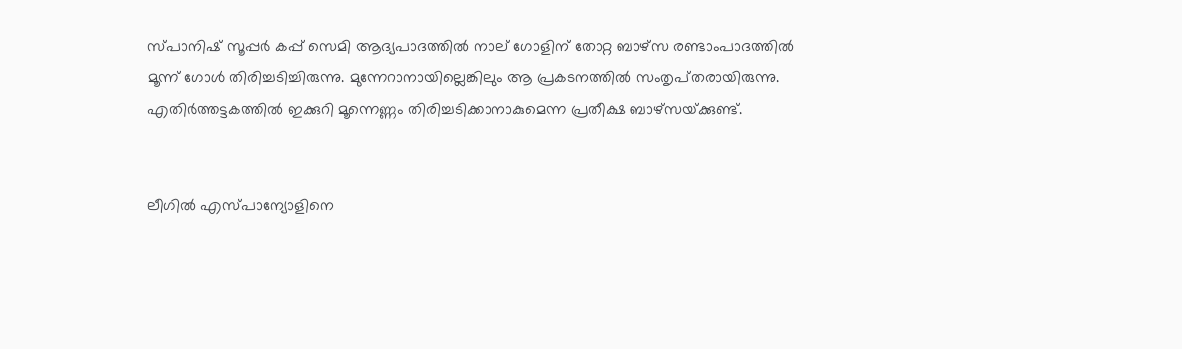സ്‌പാനിഷ്‌ സൂപ്പർ കപ്പ്‌ സെമി ആദ്യപാദത്തിൽ നാല്‌ ഗോളിന്‌ തോറ്റ ബാഴ്‌സ രണ്ടാംപാദത്തിൽ മൂന്ന്‌ ഗോൾ തിരിച്ചടിച്ചിരുന്നു. മുന്നേറാനായില്ലെങ്കിലും ആ പ്രകടനത്തിൽ സംതൃപ്‌തരായിരുന്നു. എതിർത്തട്ടകത്തിൽ ഇക്കുറി മൂന്നെണ്ണം തിരിച്ചടിക്കാനാകുമെന്ന പ്രതീക്ഷ ബാഴ്‌സയ്‌ക്കുണ്ട്‌.


ലീഗിൽ എസ്‌പാന്യോളിനെ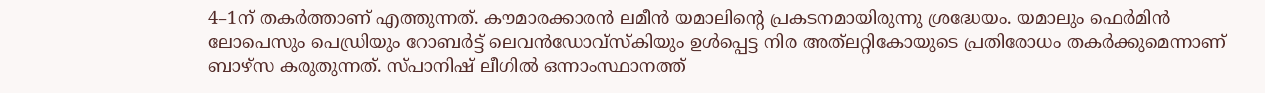4–1ന്‌ തകർത്താണ്‌ എത്തുന്നത്‌. ക‍ൗമാരക്കാരൻ ലമീൻ യമാലിന്റെ പ്രകടനമായിരുന്നു ശ്രദ്ധേയം. യമാലും ഫെർമിൻ ലോപെസും പെഡ്രിയും റോബർട്ട്‌ ലെവൻഡോവ്‌സ്‌കിയും ഉൾപ്പെട്ട നിര അത്‌ലറ്റികോയുടെ പ്രതിരോധം തകർക്കുമെന്നാണ്‌ ബാഴ്‌സ കരുതുന്നത്‌. സ്‌പാനിഷ്‌ ലീഗിൽ ഒന്നാംസ്ഥാനത്ത്‌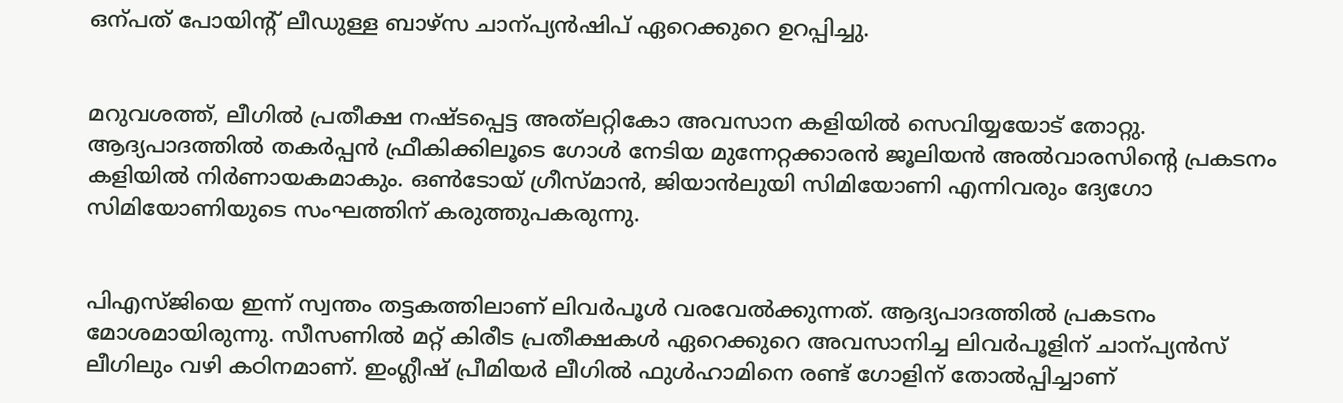ഒന്പത്‌ പോയിന്റ്‌ ലീഡുള്ള ബാഴ്‌സ ചാന്പ്യൻഷിപ്‌ ഏറെക്കുറെ ഉറപ്പിച്ചു.


മറുവശത്ത്‌, ലീഗിൽ പ്രതീക്ഷ നഷ്ടപ്പെട്ട അത്‌ലറ്റികോ അവസാന കളിയിൽ സെവിയ്യയോട്‌ തോറ്റു. ആദ്യപാദത്തിൽ തകർപ്പൻ ഫ്രീകിക്കിലൂടെ ഗോൾ നേടിയ മുന്നേറ്റക്കാരൻ ജൂലിയൻ അൽവാരസിന്റെ പ്രകടനം കളിയിൽ നിർണായകമാകും. ഒൺടോയ്‌ ഗ്രീസ്‌മാൻ, ജിയാൻലുയി സിമിയോണി എന്നിവരും ദ്യേഗോ സിമിയോണിയുടെ സംഘത്തിന്‌ കരുത്തുപകരുന്നു.


പിഎസ്ജിയെ ഇന്ന്‌ സ്വന്തം തട്ടകത്തിലാണ്‌ ലിവർപൂൾ വരവേൽക്കുന്നത്‌. ആദ്യപാദത്തിൽ പ്രകടനം മോശമായിരുന്നു. സീസണിൽ മറ്റ്‌ കിരീട പ്രതീക്ഷകൾ ഏറെക്കുറെ അവസാനിച്ച ലിവർപൂളിന്‌ ചാന്പ്യൻസ്‌ ലീഗിലും വഴി കഠിനമാണ്‌. ഇംഗ്ലീഷ്‌ പ്രീമിയർ ലീഗിൽ ഫുൾഹാമിനെ രണ്ട്‌ ഗോളിന്‌ തോൽപ്പിച്ചാണ്‌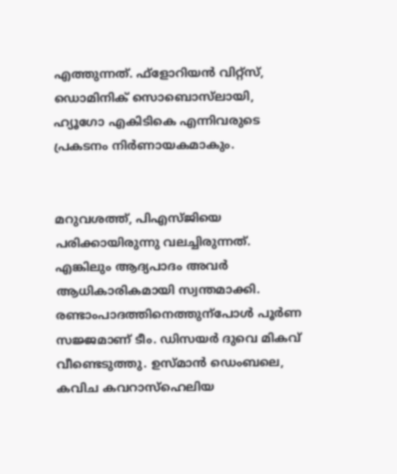എത്തുന്നത്‌. ഫ്‌ളോറിയൻ വിറ്റ്‌സ്‌, ഡൊമിനിക്‌ സൊബൊസ്‌ലായി, ഹ്യൂഗോ എകിടികെ എന്നിവരുടെ പ്രകടനം നിർണായകമാകും.


മറുവശത്ത്‌, പിഎസ്‌ജിയെ പരിക്കായിരുന്നു വലച്ചിരുന്നത്‌. എങ്കിലും ആദ്യപാദം അവർ ആധികാരികമായി സ്വന്തമാക്കി. രണ്ടാംപാദത്തിനെത്തുന്പോൾ പൂർണ സജ്ജമാണ്‌ ടീം. ഡിസയർ ദുവെ മികവ്‌ വീണ്ടെടുത്തു. ഉസ്‌മാൻ ഡെംബലെ, കവിച കവറാസ്‌ഹെലിയ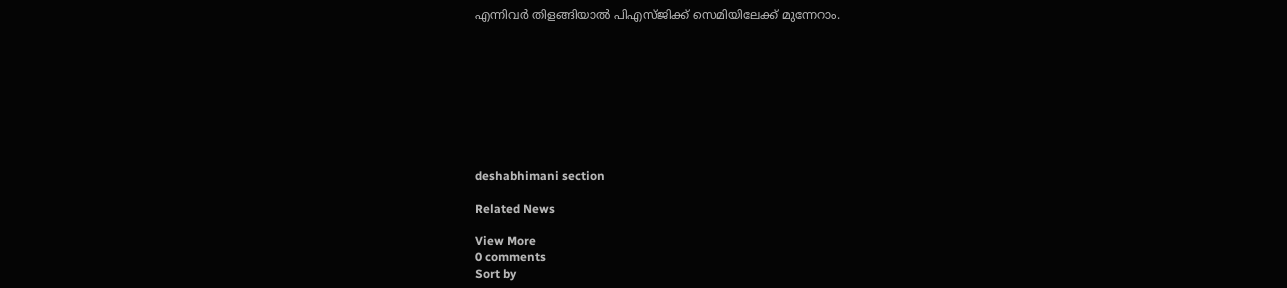എന്നിവർ തിളങ്ങിയാൽ പിഎസ്‌ജിക്ക്‌ സെമിയിലേക്ക്‌ മുന്നേറാം.









deshabhimani section

Related News

View More
0 comments
Sort by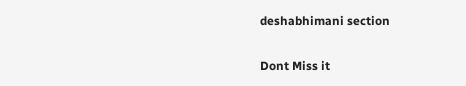deshabhimani section

Dont Miss it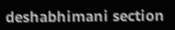deshabhimani section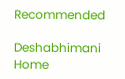Recommended

Deshabhimani
Home